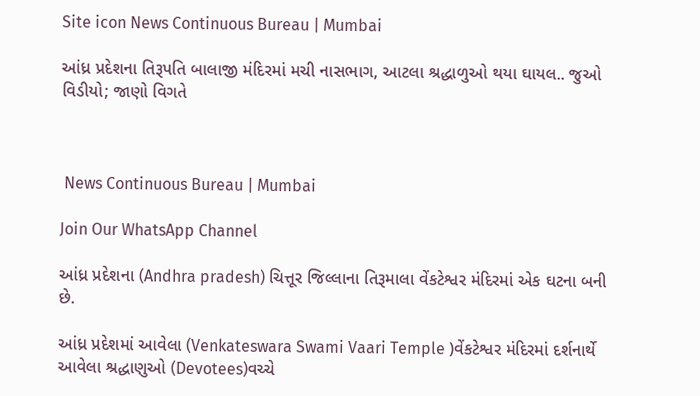Site icon News Continuous Bureau | Mumbai

આંધ્ર પ્રદેશના તિરૂપતિ બાલાજી મંદિરમાં મચી નાસભાગ, આટલા શ્રદ્ધાળુઓ થયા ઘાયલ.. જુઓ વિડીયો; જાણો વિગતે



 News Continuous Bureau | Mumbai

Join Our WhatsApp Channel

આંધ્ર પ્રદેશના (Andhra pradesh) ચિત્તૂર જિલ્લાના તિરૂમાલા વેંકટેશ્વર મંદિરમાં એક ઘટના બની છે.

આંધ્ર પ્રદેશમાં આવેલા (Venkateswara Swami Vaari Temple )વેંકટેશ્વર મંદિરમાં દર્શનાર્થે આવેલા શ્રદ્ધાણુઓ (Devotees)વચ્ચે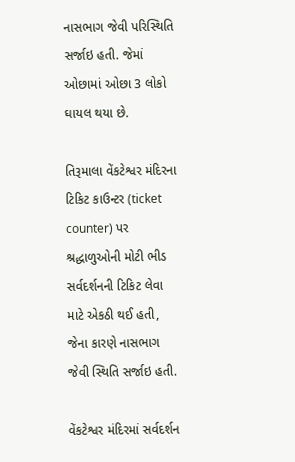નાસભાગ જેવી પરિસ્થિતિ સર્જાઇ હતી. જેમાં ઓછામાં ઓછા 3 લોકો ઘાયલ થયા છે.

તિરૂમાલા વેંકટેશ્વર મંદિરના ટિકિટ કાઉન્ટર (ticket counter) પર શ્રદ્ધાળુઓની મોટી ભીડ સર્વદર્શનની ટિકિટ લેવા માટે એકઠી થઈ હતી, જેના કારણે નાસભાગ જેવી સ્થિતિ સર્જાઇ હતી.

વેંકટેશ્વર મંદિરમાં સર્વદર્શન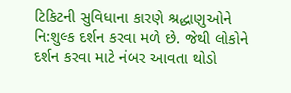ટિકિટની સુવિધાના કારણે શ્રદ્ધાણુઓને નિ:શુલ્ક દર્શન કરવા મળે છે. જેથી લોકોને દર્શન કરવા માટે નંબર આવતા થોડો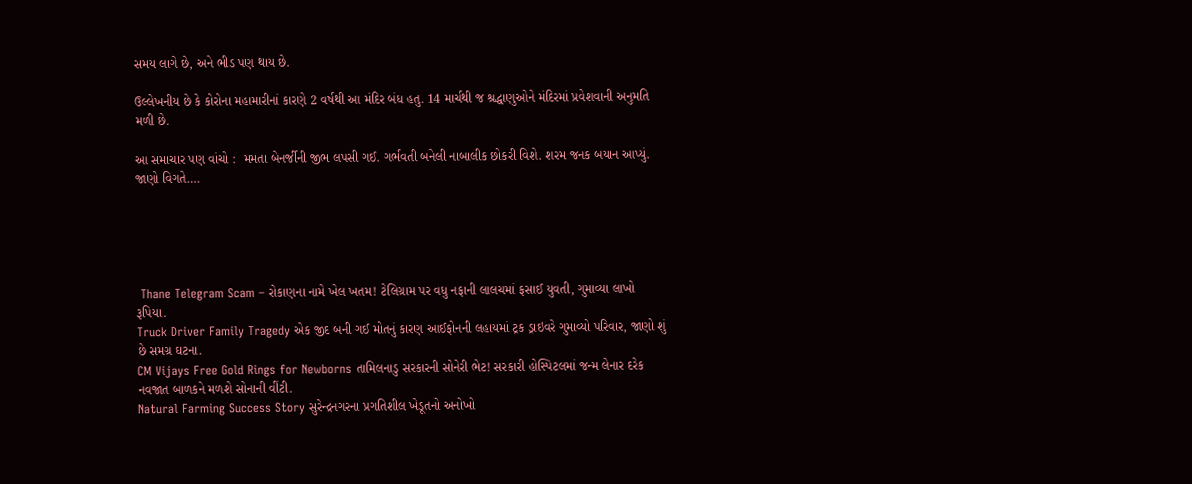સમય લાગે છે, અને ભીડ પણ થાય છે.

ઉલ્લેખનીય છે કે કોરોના મહામારીનાં કારણે 2 વર્ષથી આ મંદિર બંધ હતુ. 14 માર્ચથી જ શ્રદ્ધાણુઓને મંદિરમાં પ્રવેશવાની અનુમતિ મળી છે.

આ સમાચાર પણ વાંચો :  મમતા બેનર્જીની જીભ લપસી ગઈ. ગર્ભવતી બનેલી નાબાલીક છોકરી વિશે. શરમ જનક બયાન આપ્યું. જાણો વિગતે….





 Thane Telegram Scam – રોકાણના નામે ખેલ ખતમ! ટેલિગ્રામ પર વધુ નફાની લાલચમાં ફસાઈ યુવતી, ગુમાવ્યા લાખો રૂપિયા.
Truck Driver Family Tragedy એક જીદ બની ગઈ મોતનું કારણ આઈફોનની લહાયમાં ટ્રક ડ્રાઇવરે ગુમાવ્યો પરિવાર, જાણો શું છે સમગ્ર ઘટના.
CM Vijays Free Gold Rings for Newborns તામિલનાડુ સરકારની સોનેરી ભેટ! સરકારી હોસ્પિટલમાં જન્મ લેનાર દરેક નવજાત બાળકને મળશે સોનાની વીંટી.
Natural Farming Success Story સુરેન્દ્રનગરના પ્રગતિશીલ ખેડૂતનો અનોખો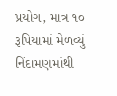પ્રયોગ, માત્ર ૧૦ રૂપિયામાં મેળવ્યું નિંદામણમાંથી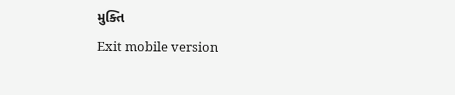મુક્તિ
Exit mobile version